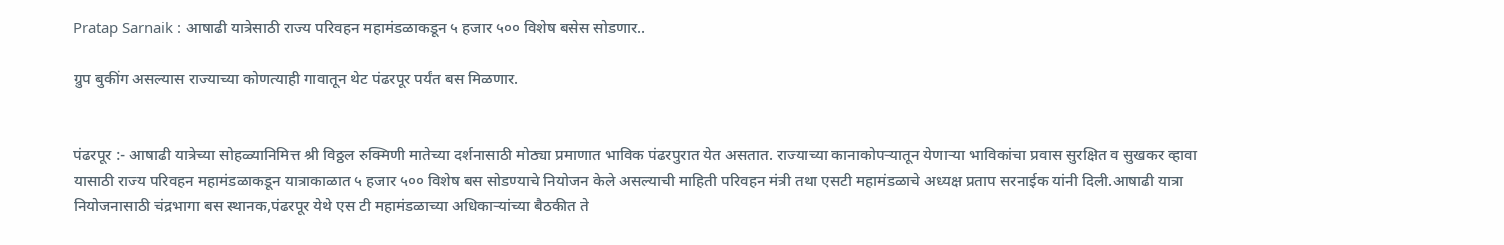Pratap Sarnaik : आषाढी यात्रेसाठी राज्य परिवहन महामंडळाकडून ५ हजार ५०० विशेष बसेस सोडणार..

ग्रुप बुकींग असल्यास राज्याच्या कोणत्याही गावातून थेट पंढरपूर पर्यंत बस मिळणार.


पंढरपूर :- आषाढी यात्रेच्या सोहळ्यानिमित्त श्री विठ्ठल रुक्मिणी मातेच्या दर्शनासाठी मोठ्या प्रमाणात भाविक पंढरपुरात येत असतात. राज्याच्या कानाकोपऱ्यातून येणाऱ्या भाविकांचा प्रवास सुरक्षित व सुखकर व्हावा यासाठी राज्य परिवहन महामंडळाकडून यात्राकाळात ५ हजार ५०० विशेष बस सोडण्याचे नियोजन केले असल्याची माहिती परिवहन मंत्री तथा एसटी महामंडळाचे अध्यक्ष प्रताप सरनाईक यांनी दिली.आषाढी यात्रा नियोजनासाठी चंद्रभागा बस स्थानक,पंढरपूर येथे एस टी महामंडळाच्या अधिकाऱ्यांच्या बैठकीत ते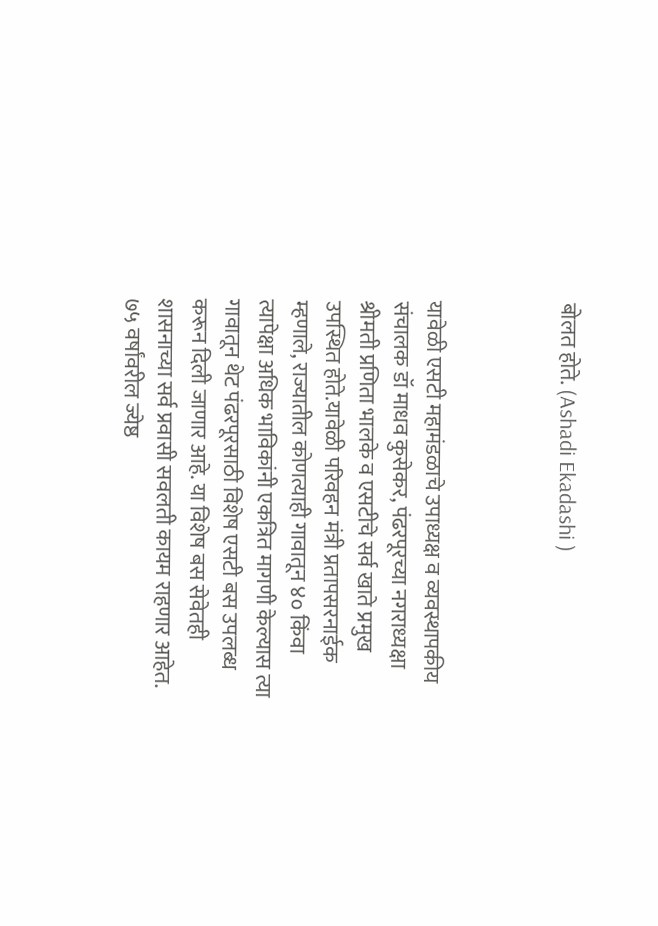बोलत होते. (Ashadi Ekadashi )



यावेळी एसटी महामंडळाचे उपाध्यक्ष व व्यवस्थापकीय संचालक डॉ माधव कुसेकर, पंढरपूरच्या नगराध्यक्षा श्रीमती प्रणिता भालके व एसटीचे सर्व खाते प्रमुख उपस्थित होते.यावेळी परिवहन मंत्री प्रतापसरनाईक म्हणाले, राज्यातील कोणत्याही गावातून ४० किंवा त्यापेक्षा अधिक भाविकांनी एकत्रित मागणी केल्यास त्या गावातून थेट पंढरपूरसाठी विशेष एसटी बस उपलब्ध करून दिली जाणार आहे. या विशेष बस सेवेतही शासनाच्या सर्व प्रवासी सवलती कायम राहणार आहेत. ७५ वर्षांवरील ज्येष्ठ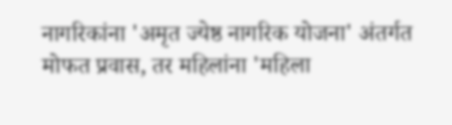नागरिकांना 'अमृत ज्येष्ठ नागरिक योजना' अंतर्गत मोफत प्रवास, तर महिलांना 'महिला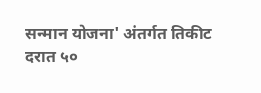सन्मान योजना' अंतर्गत तिकीट दरात ५०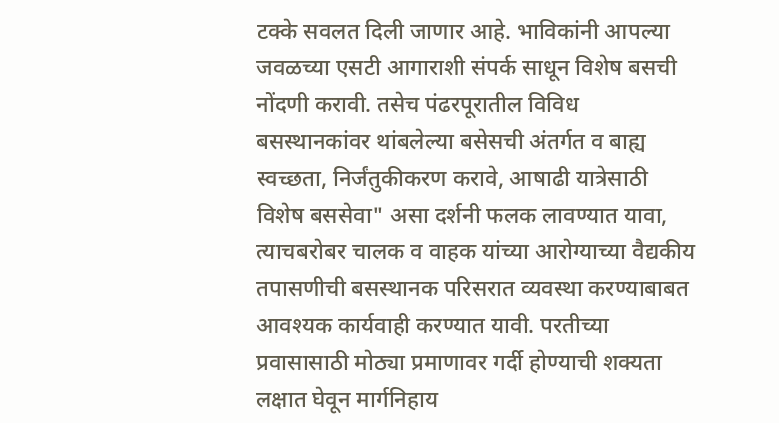टक्के सवलत दिली जाणार आहे. भाविकांनी आपल्या जवळच्या एसटी आगाराशी संपर्क साधून विशेष बसची नोंदणी करावी. तसेच पंढरपूरातील विविध बसस्थानकांवर थांबलेल्या बसेसची अंतर्गत व बाह्य स्वच्छता, निर्जंतुकीकरण करावे, आषाढी यात्रेसाठी विशेष बससेवा" असा दर्शनी फलक लावण्यात यावा, त्याचबरोबर चालक व वाहक यांच्या आरोग्याच्या वैद्यकीय तपासणीची बसस्थानक परिसरात व्यवस्था करण्याबाबत आवश्यक कार्यवाही करण्यात यावी. परतीच्या प्रवासासाठी मोठ्या प्रमाणावर गर्दी होण्याची शक्यता लक्षात घेवून मार्गनिहाय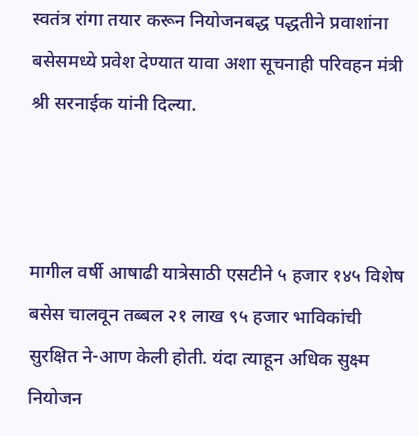स्वतंत्र रांगा तयार करून नियोजनबद्ध पद्धतीने प्रवाशांना बसेसमध्ये प्रवेश देण्यात यावा अशा सूचनाही परिवहन मंत्री श्री सरनाईक यांनी दिल्या.



मागील वर्षी आषाढी यात्रेसाठी एसटीने ५ हजार १४५ विशेष बसेस चालवून तब्बल २१ लाख ९५ हजार भाविकांची सुरक्षित ने-आण केली होती. यंदा त्याहून अधिक सुक्ष्म नियोजन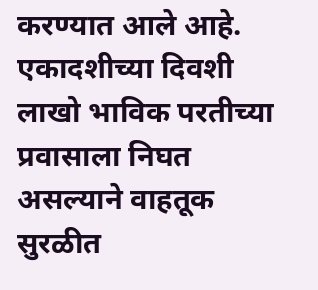करण्यात आले आहे. एकादशीच्या दिवशी लाखो भाविक परतीच्या प्रवासाला निघत असल्याने वाहतूक सुरळीत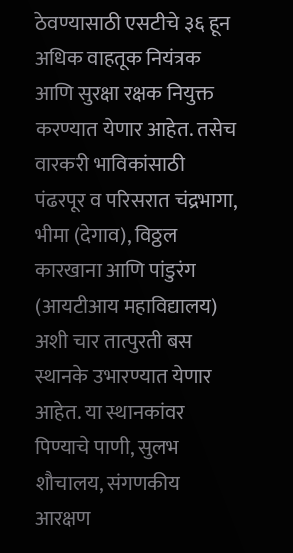ठेवण्यासाठी एसटीचे ३६ हून अधिक वाहतूक नियंत्रक आणि सुरक्षा रक्षक नियुक्त करण्यात येणार आहेत. तसेच वारकरी भाविकांसाठी पंढरपूर व परिसरात चंद्रभागा, भीमा (देगाव), विठ्ठल कारखाना आणि पांडुरंग (आयटीआय महाविद्यालय) अशी चार तात्पुरती बस स्थानके उभारण्यात येणार आहेत. या स्थानकांवर पिण्याचे पाणी, सुलभ शौचालय, संगणकीय आरक्षण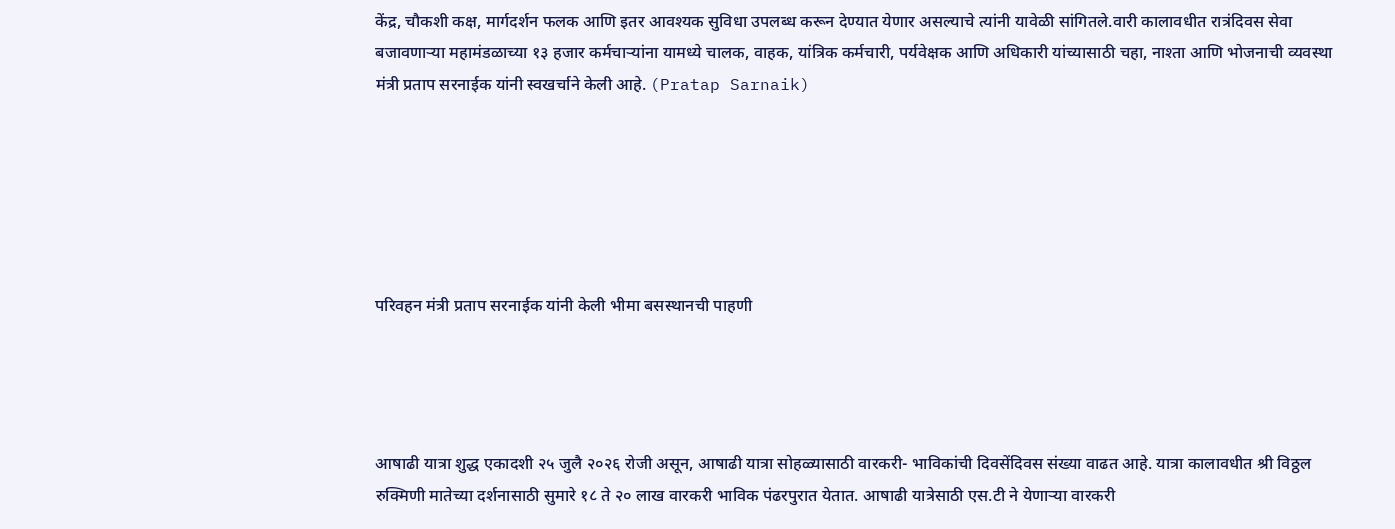केंद्र, चौकशी कक्ष, मार्गदर्शन फलक आणि इतर आवश्यक सुविधा उपलब्ध करून देण्यात येणार असल्याचे त्यांनी यावेळी सांगितले.वारी कालावधीत रात्रंदिवस सेवा बजावणाऱ्या महामंडळाच्या १३ हजार कर्मचाऱ्यांना यामध्ये चालक, वाहक, यांत्रिक कर्मचारी, पर्यवेक्षक आणि अधिकारी यांच्यासाठी चहा, नाश्ता आणि भोजनाची व्यवस्था मंत्री प्रताप सरनाईक यांनी स्वखर्चाने केली आहे. (Pratap Sarnaik)






परिवहन मंत्री प्रताप सरनाईक यांनी केली भीमा बसस्थानची पाहणी




आषाढी यात्रा शुद्ध एकादशी २५ जुलै २०२६ रोजी असून, आषाढी यात्रा सोहळ्यासाठी वारकरी- भाविकांची दिवसेंदिवस संख्या वाढत आहे. यात्रा कालावधीत श्री विठ्ठल रुक्मिणी मातेच्या दर्शनासाठी सुमारे १८ ते २० लाख वारकरी भाविक पंढरपुरात येतात. आषाढी यात्रेसाठी एस.टी ने येणाऱ्या वारकरी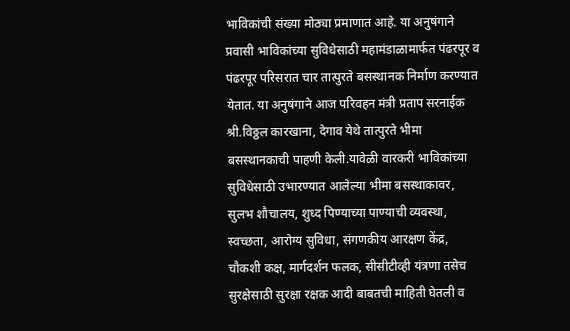भाविकांची संख्या मोठ्या प्रमाणात आहे. या अनुषंगाने प्रवासी भाविकांच्या सुविधेसाठी महामंडाळामार्फत पंढरपूर व पंढरपूर परिसरात चार तात्पुरते बसस्थानक निर्माण करण्यात येतात. या अनुषंगाने आज परिवहन मंत्री प्रताप सरनाईक श्री.विठ्ठल कारखाना, देगाव येथे तात्पुरते भीमा बसस्थानकाची पाहणी केली.यावेळी वारकरी भाविकांच्या सुविधेसाठी उभारण्यात आलेल्या भीमा बसस्थाकावर, सुलभ शौचालय, शुध्द पिण्याच्या पाण्याची व्यवस्था, स्वच्छता, आरोग्य सुविधा, संगणकीय आरक्षण केंद्र, चौकशी कक्ष, मार्गदर्शन फलक, सीसीटीव्ही यंत्रणा तसेच सुरक्षेसाठी सुरक्षा रक्षक आदी बाबतची माहिती घेतली व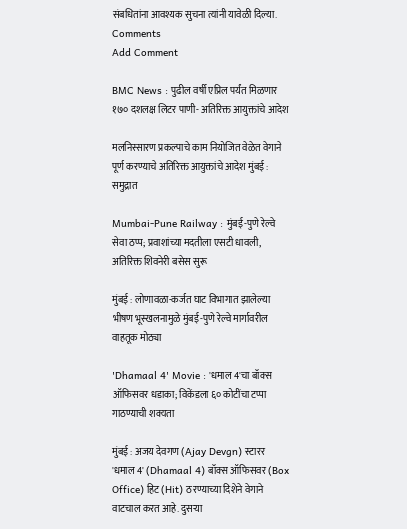संबधितांना आवश्यक सुचना त्यांनी यावेळी दिल्या.
Comments
Add Comment

BMC News : पुढील वर्षी एप्रिल पर्यंत मिळणार १७० दशलक्ष लिटर पाणी- अतिरिक्त आयुक्तांचे आदेश

मलनिस्सारण प्रकल्पाचे काम नियोजित वेळेत वेगाने पूर्ण करण्याचे अतिरिक्त आयुक्तांचे आदेश मुंबई : समुद्रात

Mumbai-Pune Railway : मुंबई-पुणे रेल्वे सेवा ठप्प; प्रवाशांच्या मदतीला एसटी धावली, अतिरिक्त शिवनेरी बसेस सुरू

मुंबई : लोणावळा-कर्जत घाट विभागात झालेल्या भीषण भूस्खलनामुळे मुंबई-पुणे रेल्वे मार्गावरील वाहतूक मोठ्या

'Dhamaal 4' Movie : 'धमाल 4'चा बॉक्स ऑफिसवर धडाका; विकेंडला ६० कोटींचा टप्पा गाठण्याची शक्यता

मुंबई : अजय देवगण (Ajay Devgn) स्टारर 'धमाल 4' (Dhamaal 4) बॉक्स ऑफिसवर (Box Office) हिट (Hit) ठरण्याच्या दिशेने वेगाने वाटचाल करत आहे. दुसऱ्या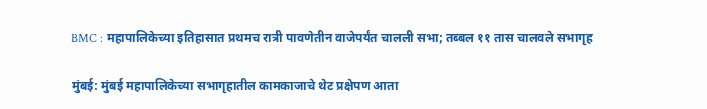BMC : महापालिकेच्या इतिहासात प्रथमच रात्री पावणेतीन वाजेपर्यंत चालली सभा; तब्बल ११ तास चालवले सभागृह

मुंबई: मुंबई महापालिकेच्या सभागृहातील कामकाजाचे थेट प्रक्षेपण आता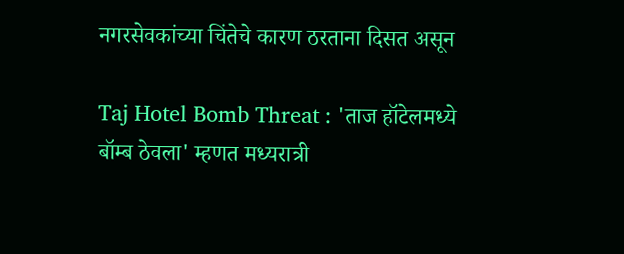नगरसेवकांच्या चिंतेचे कारण ठरताना दिसत असून

Taj Hotel Bomb Threat : 'ताज हॉटेलमध्ये बॉम्ब ठेवला' म्हणत मध्यरात्री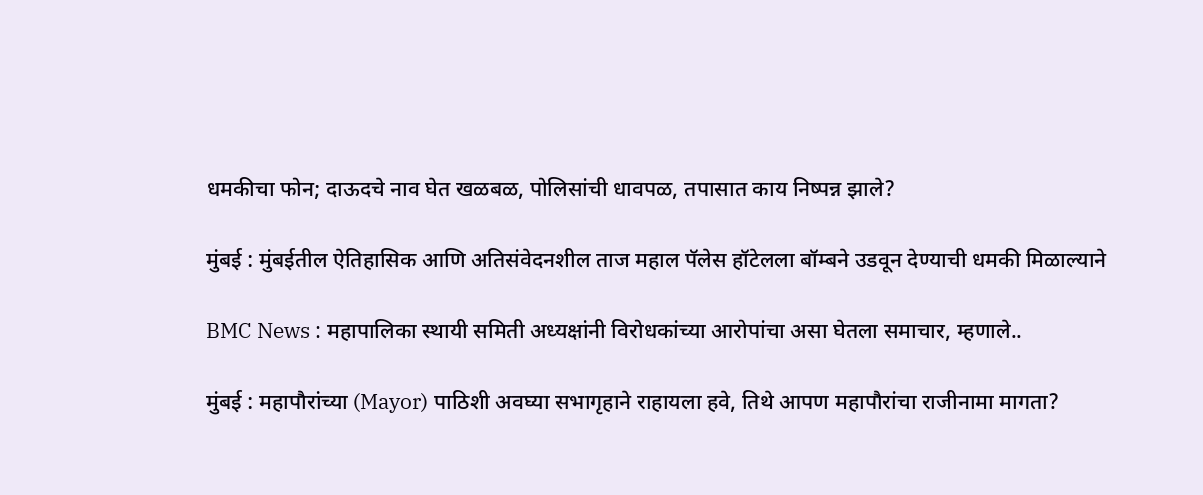धमकीचा फोन; दाऊदचे नाव घेत खळबळ, पोलिसांची धावपळ, तपासात काय निष्पन्न झाले?

मुंबई : मुंबईतील ऐतिहासिक आणि अतिसंवेदनशील ताज महाल पॅलेस हॉटेलला बॉम्बने उडवून देण्याची धमकी मिळाल्याने

BMC News : महापालिका स्थायी समिती अध्यक्षांनी विरोधकांच्या आरोपांचा असा घेतला समाचार, म्हणाले..

मुंबई : महापौरांच्या (Mayor) पाठिशी अवघ्या सभागृहाने राहायला हवे, तिथे आपण महापौरांचा राजीनामा मागता?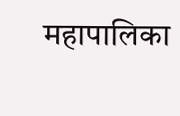महापालिका